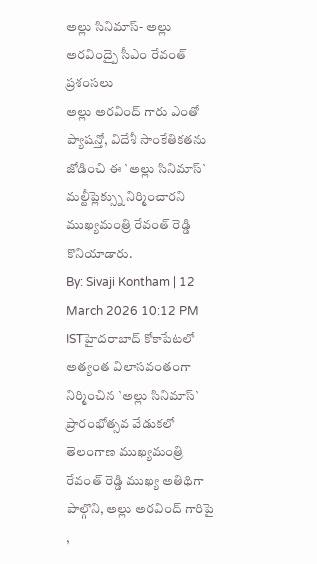అల్లు సినిమాస్- అల్లు అరవింద్పై సీఎం రేవంత్ ప్రశంసలు
అల్లు అరవింద్ గారు ఎంతో ప్యాషన్తో, విదేశీ సాంకేతికతను జోడించి ఈ `అల్లు సినిమాస్` మల్టీప్లెక్స్ను నిర్మించారని ముఖ్యమంత్రి రేవంత్ రెడ్డి కొనియాడారు.
By: Sivaji Kontham | 12 March 2026 10:12 PM ISTహైదరాబాద్ కోకాపేటలో అత్యంత విలాసవంతంగా నిర్మించిన `అల్లు సినిమాస్` ప్రారంభోత్సవ వేడుకలో తెలంగాణ ముఖ్యమంత్రి రేవంత్ రెడ్డి ముఖ్య అతిథిగా పాల్గొని, అల్లు అరవింద్ గారిపై ,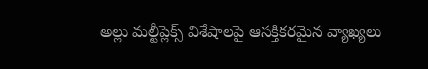అల్లు మల్టీప్లెక్స్ విశేషాలపై ఆసక్తికరమైన వ్యాఖ్యలు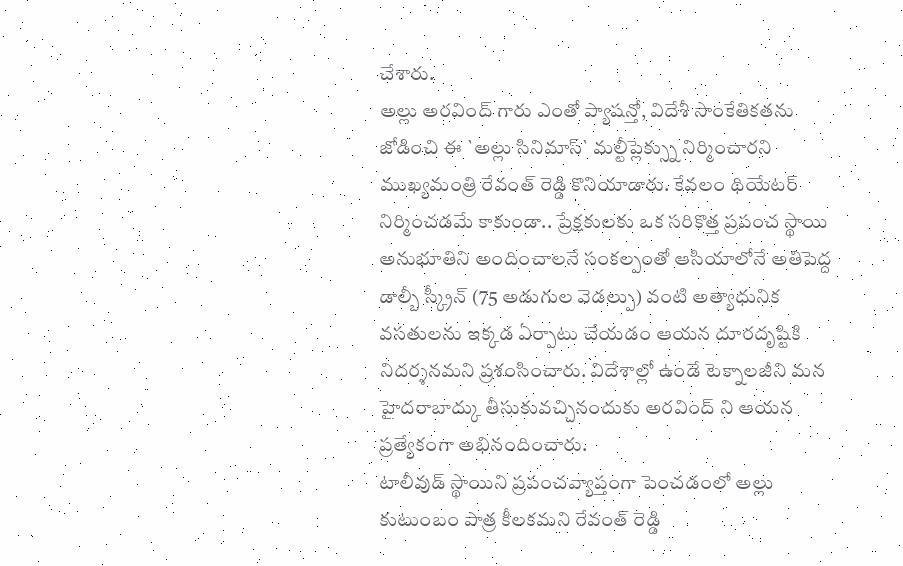చేశారు.
అల్లు అరవింద్ గారు ఎంతో ప్యాషన్తో, విదేశీ సాంకేతికతను జోడించి ఈ `అల్లు సినిమాస్` మల్టీప్లెక్స్ను నిర్మించారని ముఖ్యమంత్రి రేవంత్ రెడ్డి కొనియాడారు. కేవలం థియేటర్ నిర్మించడమే కాకుండా.. ప్రేక్షకులకు ఒక సరికొత్త ప్రపంచ స్థాయి అనుభూతిని అందించాలనే సంకల్పంతో ఆసియాలోనే అతిపెద్ద డాల్బీ స్క్రీన్ (75 అడుగుల వెడల్పు) వంటి అత్యాధునిక వసతులను ఇక్కడ ఏర్పాటు చేయడం ఆయన దూరదృష్టికి నిదర్శనమని ప్రశంసించారు. విదేశాల్లో ఉండే టెక్నాలజీని మన హైదరాబాద్కు తీసుకువచ్చినందుకు అరవింద్ ని ఆయన ప్రత్యేకంగా అభినందించారు.
టాలీవుడ్ స్థాయిని ప్రపంచవ్యాప్తంగా పెంచడంలో అల్లు కుటుంబం పాత్ర కీలకమని రేవంత్ రెడ్డి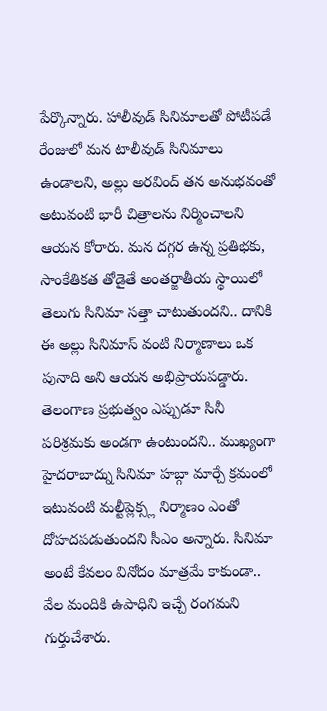పేర్కొన్నారు. హాలీవుడ్ సినిమాలతో పోటీపడే రేంజులో మన టాలీవుడ్ సినిమాలు ఉండాలని, అల్లు అరవింద్ తన అనుభవంతో అటువంటి భారీ చిత్రాలను నిర్మించాలని ఆయన కోరారు. మన దగ్గర ఉన్న ప్రతిభకు, సాంకేతికత తోడైతే అంతర్జాతీయ స్థాయిలో తెలుగు సినిమా సత్తా చాటుతుందని.. దానికి ఈ అల్లు సినిమాస్ వంటి నిర్మాణాలు ఒక పునాది అని ఆయన అభిప్రాయపడ్డారు.
తెలంగాణ ప్రభుత్వం ఎప్పుడూ సినీ పరిశ్రమకు అండగా ఉంటుందని.. ముఖ్యంగా హైదరాబాద్ను సినిమా హబ్గా మార్చే క్రమంలో ఇటువంటి మల్టీప్లెక్స్ల నిర్మాణం ఎంతో దోహదపడుతుందని సీఎం అన్నారు. సినిమా అంటే కేవలం వినోదం మాత్రమే కాకుండా.. వేల మందికి ఉపాధిని ఇచ్చే రంగమని గుర్తుచేశారు.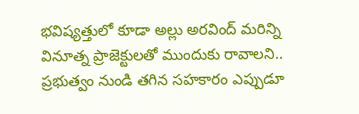భవిష్యత్తులో కూడా అల్లు అరవింద్ మరిన్ని వినూత్న ప్రాజెక్టులతో ముందుకు రావాలని.. ప్రభుత్వం నుండి తగిన సహకారం ఎప్పుడూ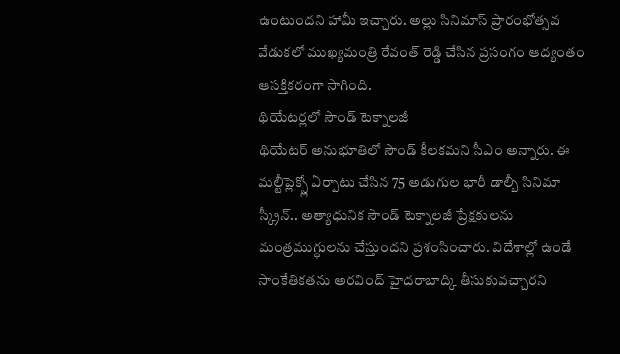ఉంటుందని హామీ ఇచ్చారు. అల్లు సినిమాస్ ప్రారంభోత్సవ వేడుకలో ముఖ్యమంత్రి రేవంత్ రెడ్డి చేసిన ప్రసంగం ఆద్యంతం ఆసక్తికరంగా సాగింది.
థియేటర్లలో సౌండ్ టెక్నాలజీ
థియేటర్ అనుభూతిలో సౌండ్ కీలకమని సీఎం అన్నారు. ఈ మల్టీప్లెక్స్లో ఏర్పాటు చేసిన 75 అడుగుల భారీ డాల్బీ సినిమా స్క్రీన్.. అత్యాధునిక సౌండ్ టెక్నాలజీ ప్రేక్షకులను మంత్రముగ్ధులను చేస్తుందని ప్రశంసించారు. విదేశాల్లో ఉండే సాంకేతికతను అరవింద్ హైదరాబాద్కి తీసుకువచ్చారని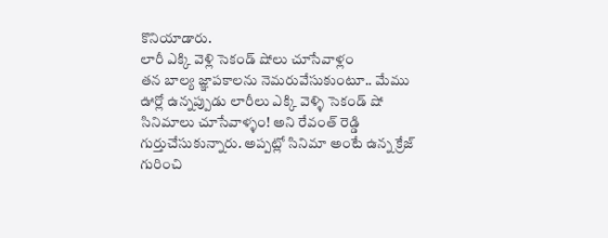కొనియాడారు.
లారీ ఎక్కి వెళ్లి సెకండ్ షోలు చూసేవాళ్లం
తన బాల్య జ్ఞాపకాలను నెమరువేసుకుంటూ.. మేము ఊర్లో ఉన్నప్పుడు లారీలు ఎక్కి వెళ్ళి సెకండ్ షో సినిమాలు చూసేవాళ్ళం! అని రేవంత్ రెడ్డి గుర్తుచేసుకున్నారు. అప్పట్లో సినిమా అంటే ఉన్న క్రేజ్ గురించి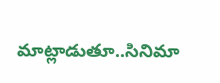మాట్లాడుతూ..సినిమా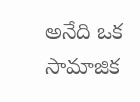అనేది ఒక సామాజిక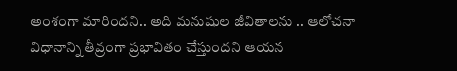అంశంగా మారిందని.. అది మనుషుల జీవితాలను .. ఆలోచనా విధానాన్ని తీవ్రంగా ప్రభావితం చేస్తుందని ఆయన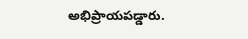అభిప్రాయపడ్డారు.